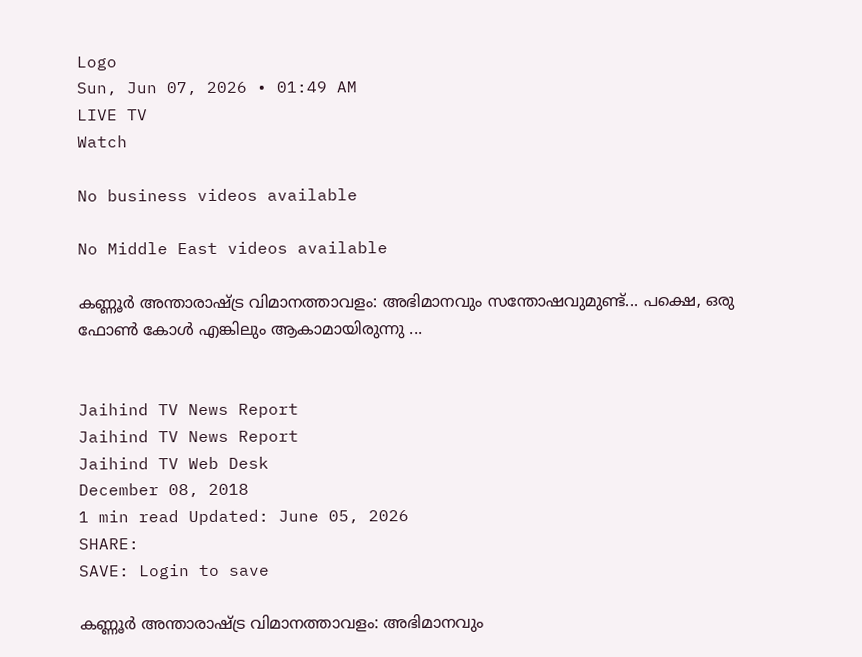Logo
Sun, Jun 07, 2026 • 01:49 AM
LIVE TV
Watch

No business videos available

No Middle East videos available

കണ്ണൂര്‍ അന്താരാഷ്‌ട്ര വിമാനത്താവളം: അഭിമാനവും സന്തോഷവുമുണ്ട്... പക്ഷെ, ഒരു ഫോൺ കോൾ എങ്കിലും ആകാമായിരുന്നു ...


Jaihind TV News Report
Jaihind TV News Report
Jaihind TV Web Desk
December 08, 2018
1 min read Updated: June 05, 2026
SHARE:
SAVE: Login to save

കണ്ണൂര്‍ അന്താരാഷ്‌ട്ര വിമാനത്താവളം: അഭിമാനവും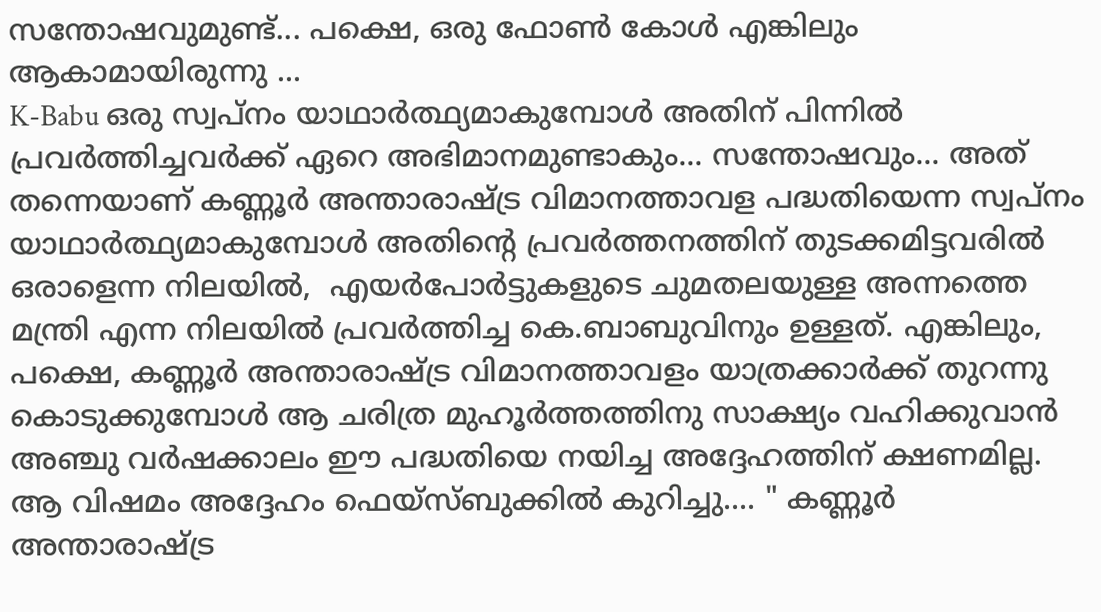സന്തോഷവുമുണ്ട്... പക്ഷെ, ഒരു ഫോൺ കോൾ എങ്കിലും ആകാമായിരുന്നു ...
K-Babu ഒരു സ്വപ്നം യാഥാര്‍ത്ഥ്യമാകുമ്പോള്‍ അതിന് പിന്നില്‍ പ്രവര്‍ത്തിച്ചവര്‍ക്ക് ഏറെ അഭിമാനമുണ്ടാകും... സന്തോഷവും... അത് തന്നെയാണ് കണ്ണൂര്‍ അന്താരാഷ്‌ട്ര വിമാനത്താവള പദ്ധതിയെന്ന സ്വപ്നം യാഥാര്‍ത്ഥ്യമാകുമ്പോള്‍ അതിന്‍റെ പ്രവര്‍ത്തനത്തിന് തുടക്കമിട്ടവരില്‍ ഒരാളെന്ന നിലയില്‍,  എയര്‍പോര്‍ട്ടുകളുടെ ചുമതലയുള്ള അന്നത്തെ മന്ത്രി എന്ന നിലയില്‍ പ്രവര്‍ത്തിച്ച കെ.ബാബുവിനും ഉള്ളത്. എങ്കിലും, പക്ഷെ, കണ്ണൂര്‍ അന്താരാഷ്‌ട്ര വിമാനത്താവളം യാത്രക്കാര്‍ക്ക് തുറന്നു കൊടുക്കുമ്പോള്‍ ആ ചരിത്ര മുഹൂര്‍ത്തത്തിനു സാക്ഷ്യം വഹിക്കുവാന്‍ അഞ്ചു വര്‍ഷക്കാലം ഈ പദ്ധതിയെ നയിച്ച അദ്ദേഹത്തിന് ക്ഷണമില്ല. ആ വിഷമം അദ്ദേഹം ഫെയ്സ്ബുക്കില്‍ കുറിച്ചു.... " കണ്ണൂര്‍ അന്താരാഷ്‌ട്ര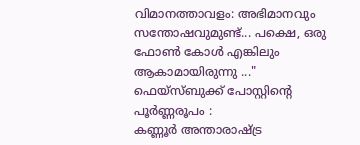വിമാനത്താവളം: അഭിമാനവും സന്തോഷവുമുണ്ട്... പക്ഷെ, ഒരു ഫോൺ കോൾ എങ്കിലും ആകാമായിരുന്നു ..." ഫെയ്സ്ബുക്ക് പോസ്റ്റിന്‍റെ പൂര്‍ണ്ണരൂപം :
കണ്ണൂര്‍ അന്താരാഷ്‌ട്ര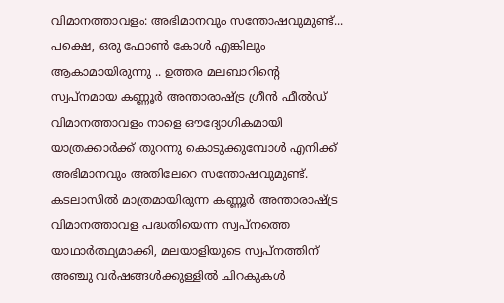വിമാനത്താവളം: അഭിമാനവും സന്തോഷവുമുണ്ട്... പക്ഷെ, ഒരു ഫോൺ കോൾ എങ്കിലും ആകാമായിരുന്നു .. ഉത്തര മലബാറിന്‍റെ സ്വപ്നമായ കണ്ണൂര്‍ അന്താരാഷ്‌ട്ര ഗ്രീന്‍ ഫീല്‍ഡ് വിമാനത്താവളം നാളെ ഔദ്യോഗികമായി യാത്രക്കാര്‍ക്ക് തുറന്നു കൊടുക്കുമ്പോള്‍ എനിക്ക് അഭിമാനവും അതിലേറെ സന്തോഷവുമുണ്ട്. കടലാസില്‍ മാത്രമായിരുന്ന കണ്ണൂര്‍ അന്താരാഷ്‌ട്ര വിമാനത്താവള പദ്ധതിയെന്ന സ്വപ്നത്തെ യാഥാര്‍ത്ഥ്യമാക്കി, മലയാളിയുടെ സ്വപ്നത്തിന് അഞ്ചു വര്‍ഷങ്ങള്‍ക്കുള്ളില്‍ ചിറകുകള്‍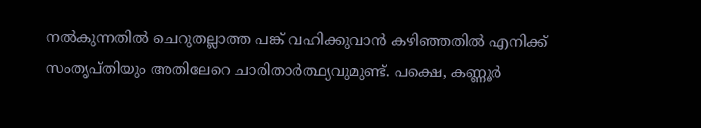നല്‍കുന്നതില്‍ ചെറുതല്ലാത്ത പങ്ക് വഹിക്കുവാന്‍ കഴിഞ്ഞതില്‍ എനിക്ക് സംതൃപ്തിയും അതിലേറെ ചാരിതാര്‍ത്ഥ്യവുമുണ്ട്. പക്ഷെ, കണ്ണൂര്‍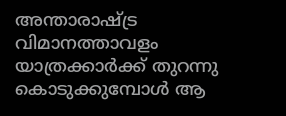അന്താരാഷ്‌ട്ര വിമാനത്താവളം യാത്രക്കാര്‍ക്ക് തുറന്നു കൊടുക്കുമ്പോള്‍ ആ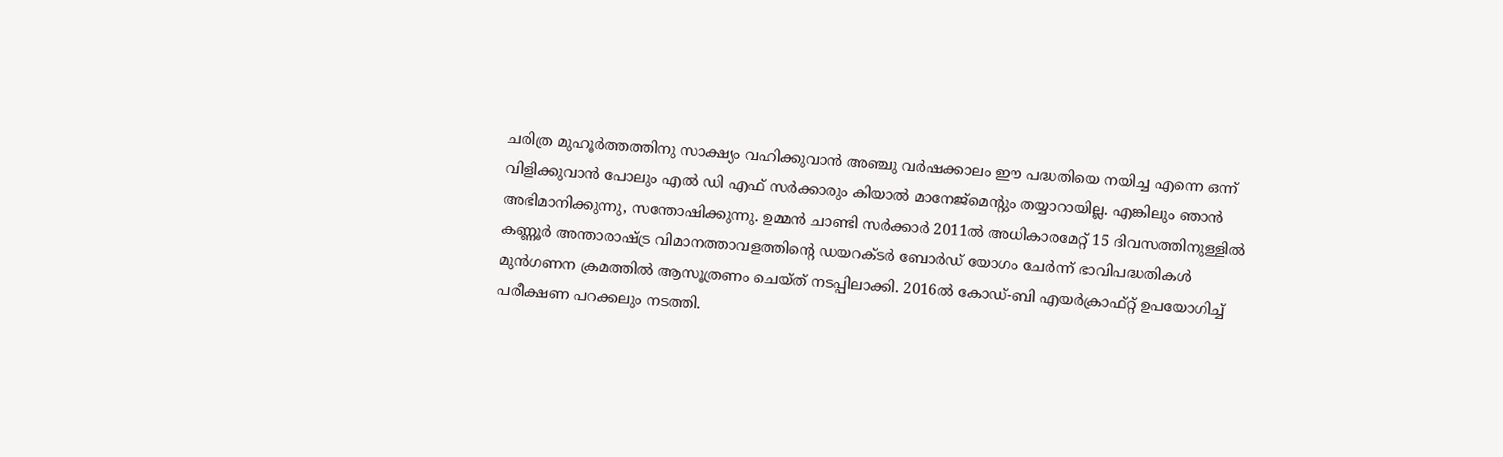ചരിത്ര മുഹൂര്‍ത്തത്തിനു സാക്ഷ്യം വഹിക്കുവാന്‍ അഞ്ചു വര്‍ഷക്കാലം ഈ പദ്ധതിയെ നയിച്ച എന്നെ ഒന്ന് വിളിക്കുവാൻ പോലും എൽ ഡി എഫ് സര്‍ക്കാരും കിയാൽ മാനേജ്‌മെന്റും തയ്യാറായില്ല. എങ്കിലും ഞാൻ അഭിമാനിക്കുന്നു, സന്തോഷിക്കുന്നു. ഉമ്മന്‍ ചാണ്ടി സര്‍ക്കാര്‍ 2011ല്‍ അധികാരമേറ്റ് 15 ദിവസത്തിനുള്ളില്‍ കണ്ണൂര്‍ അന്താരാഷ്‌ട്ര വിമാനത്താവളത്തിന്റെ ഡയറക്ടര്‍ ബോര്‍ഡ് യോഗം ചേര്‍ന്ന്‍ ഭാവിപദ്ധതികള്‍ മുന്‍ഗണന ക്രമത്തില്‍ ആസൂത്രണം ചെയ്ത് നടപ്പിലാക്കി. 2016ല്‍ കോഡ്-ബി എയര്‍ക്രാഫ്റ്റ് ഉപയോഗിച്ച് പരീക്ഷണ പറക്കലും നടത്തി.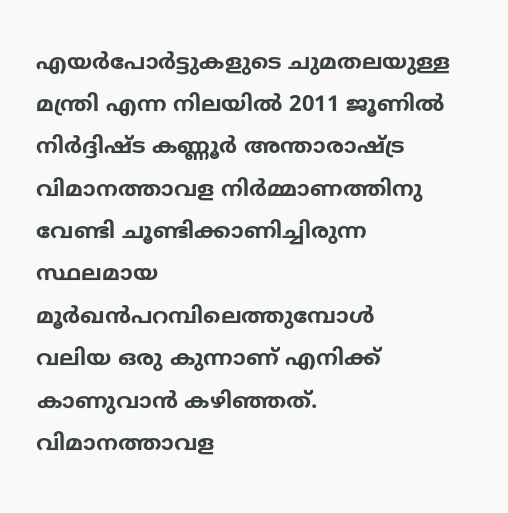എയര്‍പോര്‍ട്ടുകളുടെ ചുമതലയുള്ള മന്ത്രി എന്ന നിലയില്‍ 2011 ജൂണില്‍ നിര്‍ദ്ദിഷ്ട കണ്ണൂര്‍ അന്താരാഷ്‌ട്ര വിമാനത്താവള നിർമ്മാണത്തിനു വേണ്ടി ചൂണ്ടിക്കാണിച്ചിരുന്ന സ്ഥലമായ മൂര്‍ഖന്‍പറമ്പിലെത്തുമ്പോള്‍ വലിയ ഒരു കുന്നാണ്‌ എനിക്ക് കാണുവാന്‍ കഴിഞ്ഞത്. വിമാനത്താവള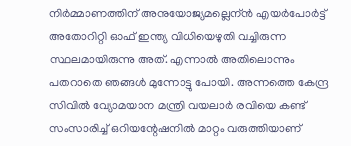നിര്‍മ്മാണത്തിന് അനുയോജ്യമല്ലെന്ന്‍ എയര്‍പോര്‍ട്ട് അതോറിറ്റി ഓഫ് ഇന്ത്യ വിധിയെഴുതി വച്ചിരുന്ന സ്ഥലമായിരുന്നു അത്. എന്നാല്‍ അതിലൊന്നും പതറാതെ ഞങ്ങള്‍ മുന്നോട്ടു പോയി. അന്നത്തെ കേന്ദ്ര സിവില്‍ വ്യോമയാന മന്ത്രി വയലാര്‍ രവിയെ കണ്ട് സംസാരിച്ച് ഒറിയന്റേഷനില്‍ മാറ്റം വരുത്തിയാണ്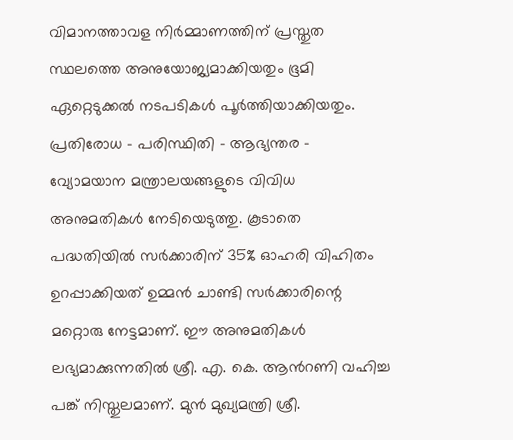വിമാനത്താവള നിര്‍മ്മാണത്തിന് പ്രസ്തുത സ്ഥലത്തെ അനുയോജ്യമാക്കിയതും ഭൂമി ഏറ്റെടുക്കല്‍ നടപടികള്‍ പൂര്‍ത്തിയാക്കിയതും. പ്രതിരോധ – പരിസ്ഥിതി – ആഭ്യന്തര - വ്യോമയാന മന്ത്രാലയങ്ങളുടെ വിവിധ അനുമതികള്‍ നേടിയെടുത്തു. കൂടാതെ പദ്ധതിയിൽ സർക്കാരിന് 35% ഓഹരി വിഹിതം ഉറപ്പാക്കിയത് ഉമ്മൻ ചാണ്ടി സർക്കാരിന്റെ മറ്റൊരു നേട്ടമാണ്. ഈ അനുമതികള്‍ ലഭ്യമാക്കുന്നതില്‍ ശ്രീ. എ. കെ. ആന്‍റണി വഹിച്ച പങ്ക് നിസ്തുലമാണ്. മുന്‍ മുഖ്യമന്ത്രി ശ്രീ.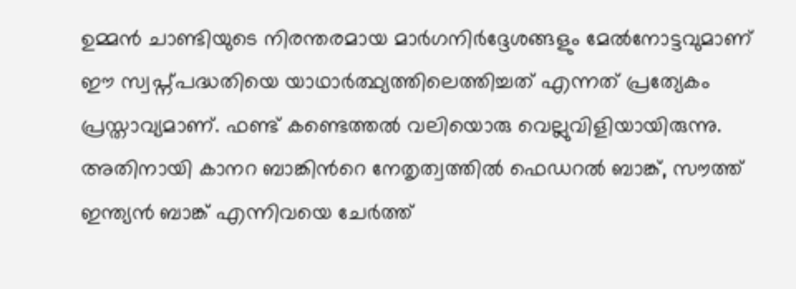ഉമ്മന്‍ ചാണ്ടിയുടെ നിരന്തരമായ മാര്‍ഗനിര്‍ദ്ദേശങ്ങളും മേല്‍നോട്ടവുമാണ് ഈ സ്വപ്ന്പദ്ധതിയെ യാഥാര്‍ത്ഥ്യത്തിലെത്തിച്ചത് എന്നത് പ്രത്യേകം പ്രസ്താവ്യമാണ്. ഫണ്ട് കണ്ടെത്തല്‍ വലിയൊരു വെല്ലുവിളിയായിരുന്നു. അതിനായി കാനറ ബാങ്കിന്‍റെ നേതൃത്വത്തില്‍ ഫെഡറല്‍ ബാങ്ക്, സൗത്ത് ഇന്ത്യന്‍ ബാങ്ക് എന്നിവയെ ചേര്‍ത്ത്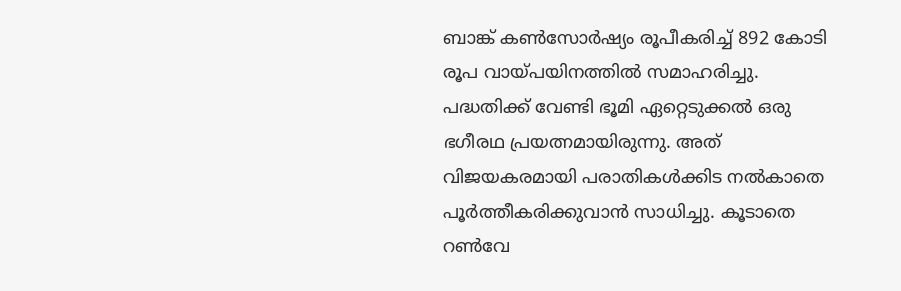ബാങ്ക് കൺസോർഷ്യം രൂപീകരിച്ച് 892 കോടി രൂപ വായ്പയിനത്തില്‍ സമാഹരിച്ചു. പദ്ധതിക്ക് വേണ്ടി ഭൂമി ഏറ്റെടുക്കൽ ഒരു ഭഗീരഥ പ്രയത്നമായിരുന്നു. അത് വിജയകരമായി പരാതികൾക്കിട നൽകാതെ പൂർത്തീകരിക്കുവാൻ സാധിച്ചു. കൂടാതെ റൺവേ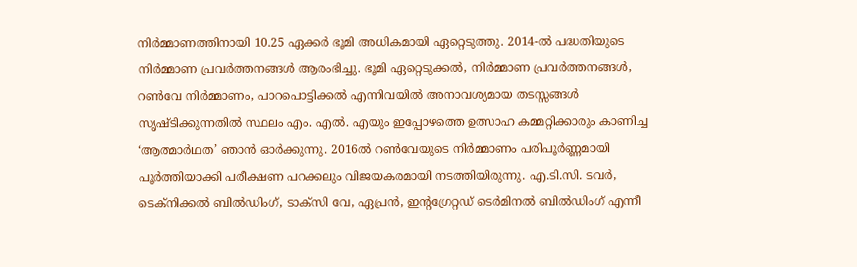നിര്‍മ്മാണത്തിനായി 10.25 ഏക്കര്‍ ഭൂമി അധികമായി ഏറ്റെടുത്തു. 2014-ല്‍ പദ്ധതിയുടെ നിര്‍മ്മാണ പ്രവർത്തനങ്ങൾ ആരംഭിച്ചു. ഭൂമി ഏറ്റെടുക്കല്‍, നിര്‍മ്മാണ പ്രവര്‍ത്തനങ്ങള്‍, റൺവേ നിര്‍മ്മാണം, പാറപൊട്ടിക്കല്‍ എന്നിവയിൽ അനാവശ്യമായ തടസ്സങ്ങള്‍ സൃഷ്ടിക്കുന്നതില്‍ സ്ഥലം എം. എല്‍. എയും ഇപ്പോഴത്തെ ഉത്സാഹ കമ്മറ്റിക്കാരും കാണിച്ച ‘ആത്മാര്‍ഥത’ ഞാന്‍ ഓര്‍ക്കുന്നു. 2016ൽ റൺവേയുടെ നിർമ്മാണം പരിപൂർണ്ണമായി പൂർത്തിയാക്കി പരീക്ഷണ പറക്കലും വിജയകരമായി നടത്തിയിരുന്നു. എ.ടി.സി. ടവർ, ടെക്നിക്കൽ ബിൽഡിംഗ്, ടാക്സി വേ, ഏപ്രൻ, ഇന്റഗ്രേറ്റഡ് ടെർമിനൽ ബിൽഡിംഗ്‌ എന്നീ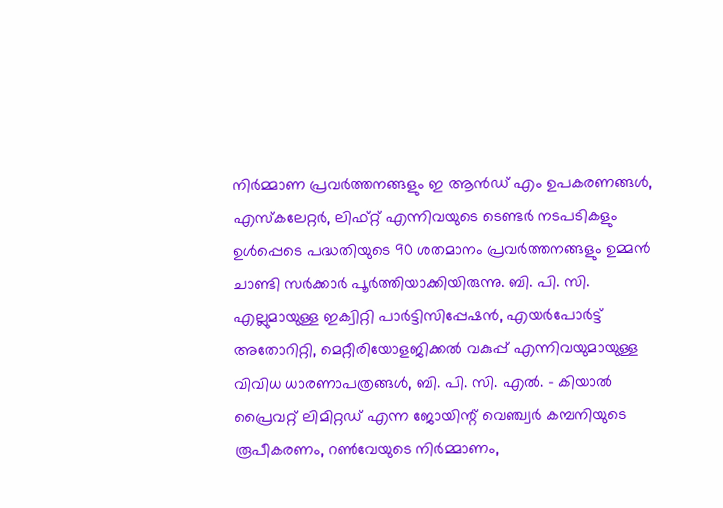നിർമ്മാണ പ്രവർത്തനങ്ങളും ഇ ആൻഡ് എം ഉപകരണങ്ങൾ, എസ്കലേറ്റർ, ലിഫ്റ്റ് എന്നിവയുടെ ടെണ്ടർ നടപടികളും ഉൾപ്പെടെ പദ്ധതിയുടെ 90 ശതമാനം പ്രവർത്തനങ്ങളും ഉമ്മൻ ചാണ്ടി സർക്കാർ പൂർത്തിയാക്കിയിരുന്നു. ബി. പി. സി. എല്ലുമായുള്ള ഇക്വിറ്റി പാർട്ടിസിപ്പേഷന്‍, എയര്‍പോര്‍ട്ട് അതോറിറ്റി, മെറ്റീരിയോളജിക്കല്‍ വകുപ്പ് എന്നിവയുമായുള്ള വിവിധ ധാരണാപത്രങ്ങള്‍, ബി. പി. സി. എല്‍. – കിയാല്‍ പ്രൈവറ്റ് ലിമിറ്റഡ് എന്ന ജോയിന്റ് വെഞ്ച്വര്‍ കമ്പനിയുടെ രൂപീകരണം, റൺവേയുടെ നിർമ്മാണം,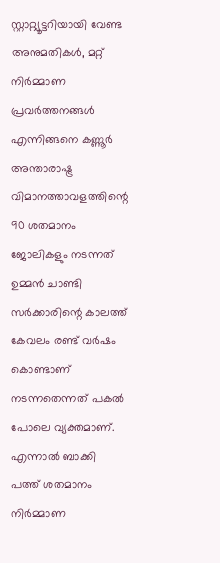സ്റ്റാറ്റ്യൂട്ടറിയായി വേണ്ട അനുമതികൾ, മറ്റ് നിർമ്മാണ പ്രവർത്തനങ്ങൾ എന്നിങ്ങനെ കണ്ണൂർ അന്താരാഷ്ട്ര വിമാനത്താവളത്തിന്റെ 90 ശതമാനം ജോലികളും നടന്നത് ഉമ്മന്‍ ചാണ്ടി സര്‍ക്കാരിന്റെ കാലത്ത് കേവലം രണ്ട് വർഷം കൊണ്ടാണ് നടന്നതെന്നത് പകല്‍ പോലെ വ്യക്തമാണ്. എന്നാൽ ബാക്കി പത്ത് ശതമാനം നിർമ്മാണ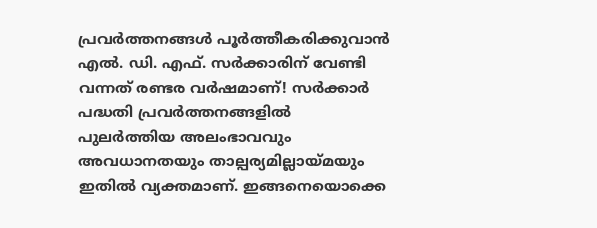പ്രവർത്തനങ്ങൾ പൂർത്തീകരിക്കുവാൻ എൽ. ഡി. എഫ്. സർക്കാരിന് വേണ്ടി വന്നത് രണ്ടര വർഷമാണ്! സർക്കാർ പദ്ധതി പ്രവർത്തനങ്ങളിൽ പുലർത്തിയ അലംഭാവവും അവധാനതയും താല്പര്യമില്ലായ്മയും ഇതിൽ വ്യക്തമാണ്. ഇങ്ങനെയൊക്കെ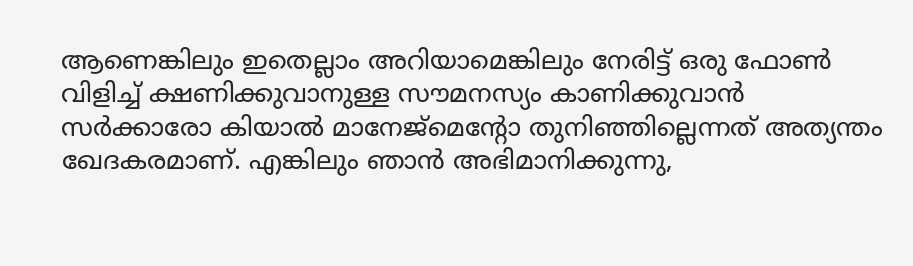ആണെങ്കിലും ഇതെല്ലാം അറിയാമെങ്കിലും നേരിട്ട് ഒരു ഫോൺ വിളിച്ച് ക്ഷണിക്കുവാനുള്ള സൗമനസ്യം കാണിക്കുവാന്‍ സര്‍ക്കാരോ കിയാൽ മാനേജ്മെന്റോ തുനിഞ്ഞില്ലെന്നത് അത്യന്തം ഖേദകരമാണ്. എങ്കിലും ഞാന്‍ അഭിമാനിക്കുന്നു,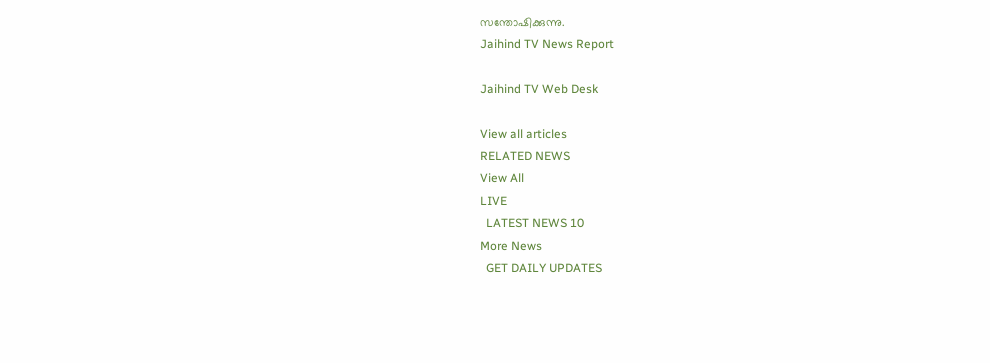സന്തോഷിക്കുന്നു.
Jaihind TV News Report

Jaihind TV Web Desk

View all articles
RELATED NEWS
View All
LIVE
  LATEST NEWS 10
More News
  GET DAILY UPDATES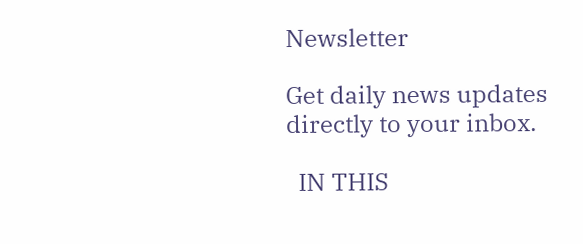Newsletter

Get daily news updates directly to your inbox.

  IN THIS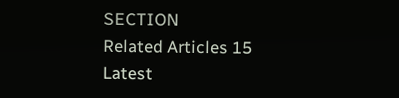SECTION
Related Articles 15
Latest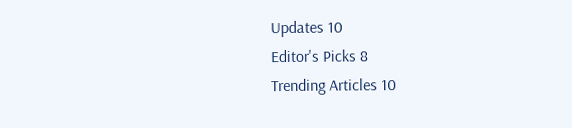Updates 10
Editor's Picks 8
Trending Articles 10